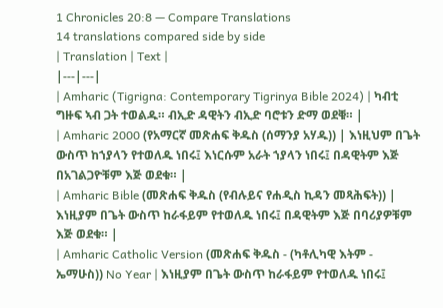1 Chronicles 20:8 — Compare Translations
14 translations compared side by side
| Translation | Text |
|---|---|
| Amharic (Tigrigna: Contemporary Tigrinya Bible 2024) | ካብቲ ግዙፍ ኣብ ጋት ተወልዱ። ብኢድ ዳዊትን ብኢድ ባሮቱን ድማ ወደቑ። |
| Amharic 2000 (የአማርኛ መጽሐፍ ቅዱስ (ሰማንያ አሃዱ)) | እነዚህም በጌት ውስጥ ከኀያላን የተወለዱ ነበሩ፤ እነርሱም አራት ኀያላን ነበሩ፤ በዳዊትም እጅ በአገልጋዮቹም እጅ ወደቁ። |
| Amharic Bible (መጽሐፍ ቅዱስ (የብሉይና የሐዲስ ኪዳን መጻሕፍት)) | እነዚያም በጌት ውስጥ ከራፋይም የተወለዱ ነበሩ፤ በዳዊትም እጅ በባሪያዎቹም እጅ ወደቁ። |
| Amharic Catholic Version (መጽሐፍ ቅዱስ - (ካቶሊካዊ እትም - ኤማሁስ)) No Year | እነዚያም በጌት ውስጥ ከራፋይም የተወለዱ ነበሩ፤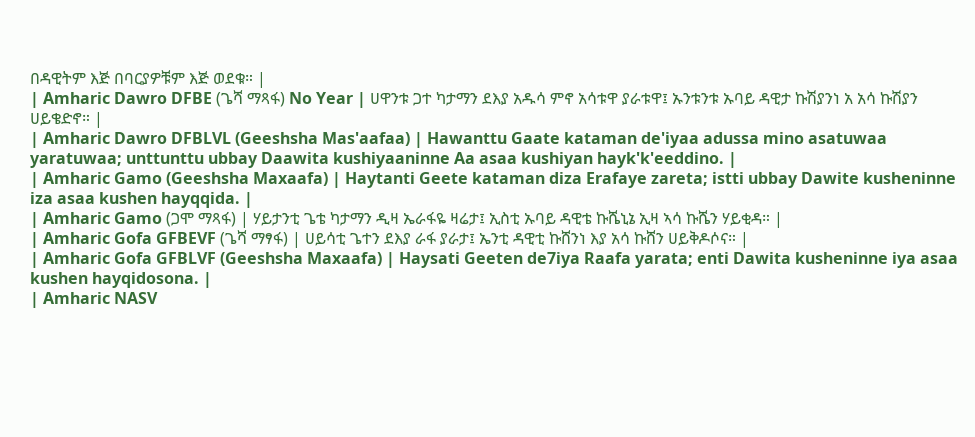በዳዊትም እጅ በባርያዎቹም እጅ ወደቁ። |
| Amharic Dawro DFBE (ጌሻ ማጻፋ) No Year | ሀዋንቱ ጋተ ካታማን ደእያ አዱሳ ምኖ አሳቱዋ ያራቱዋ፤ ኡንቱንቱ ኡባይ ዳዊታ ኩሽያንነ አ አሳ ኩሽያን ሀይቄድኖ። |
| Amharic Dawro DFBLVL (Geeshsha Mas'aafaa) | Hawanttu Gaate kataman de'iyaa adussa mino asatuwaa yaratuwaa; unttunttu ubbay Daawita kushiyaaninne Aa asaa kushiyan hayk'k'eeddino. |
| Amharic Gamo (Geeshsha Maxaafa) | Haytanti Geete kataman diza Erafaye zareta; istti ubbay Dawite kusheninne iza asaa kushen hayqqida. |
| Amharic Gamo (ጋሞ ማጻፋ) | ሃይታንቲ ጌቴ ካታማን ዲዛ ኤራፋዬ ዛሬታ፤ ኢስቲ ኡባይ ዳዊቴ ኩሼኒኔ ኢዛ ኣሳ ኩሼን ሃይቂዳ። |
| Amharic Gofa GFBEVF (ጌሻ ማፃፋ) | ሀይሳቲ ጌተን ደእያ ራፋ ያራታ፤ ኤንቲ ዳዊቲ ኩሸንነ እያ አሳ ኩሸን ሀይቅዶሶና። |
| Amharic Gofa GFBLVF (Geeshsha Maxaafa) | Haysati Geeten de7iya Raafa yarata; enti Dawita kusheninne iya asaa kushen hayqidosona. |
| Amharic NASV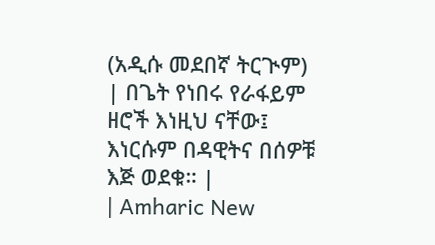(አዲሱ መደበኛ ትርጒም) | በጌት የነበሩ የራፋይም ዘሮች እነዚህ ናቸው፤ እነርሱም በዳዊትና በሰዎቹ እጅ ወደቁ። |
| Amharic New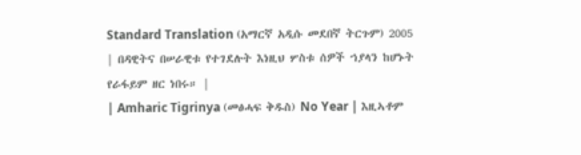Standard Translation (አማርኛ አዲሱ መደበኛ ትርጉም) 2005 | በዳዊትና በሠራዊቱ የተገደሉት እነዚህ ሦስቱ ሰዎች ኀያላን ከሆኑት የራፋይም ዘር ነበሩ። |
| Amharic Tigrinya (መፅሓፍ ቅዱስ) No Year | እዚኣቶም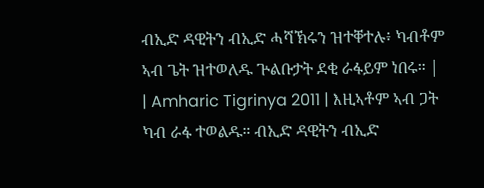ብኢድ ዳዊትን ብኢድ ሓሻኽሩን ዝተቐተሉ፥ ካብቶም ኣብ ጌት ዝተወለዱ ጕልቡታት ደቂ ራፋይም ነበሩ። |
| Amharic Tigrinya 2011 | እዚኣቶም ኣብ ጋት ካብ ራፋ ተወልዱ። ብኢድ ዳዊትን ብኢድ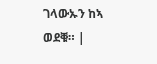ገላውኡን ከኣ ወደቑ። |